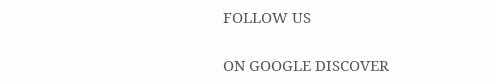FOLLOW US

ON GOOGLE DISCOVER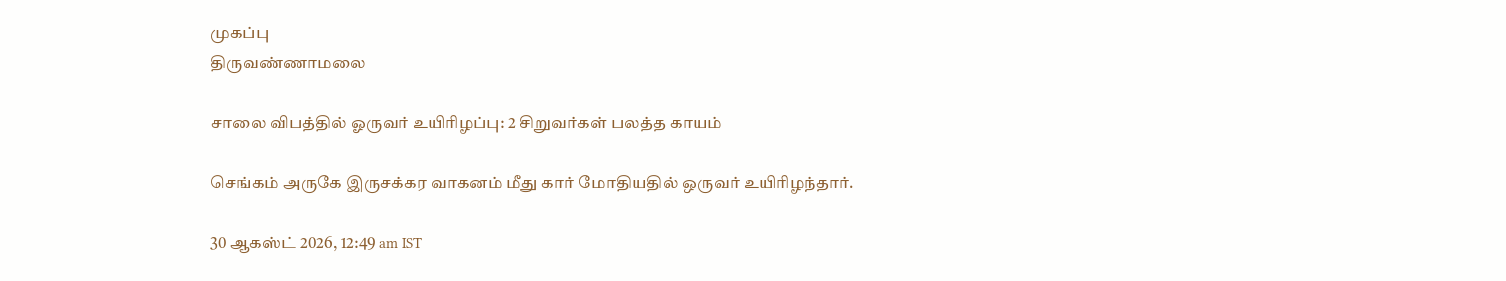முகப்பு
திருவண்ணாமலை

சாலை விபத்தில் ஓருவர் உயிரிழப்பு: 2 சிறுவர்கள் பலத்த காயம்

செங்கம் அருகே இருசக்கர வாகனம் மீது கார் மோதியதில் ஒருவர் உயிரிழந்தார்.

30 ஆகஸ்ட் 2026, 12:49 am IST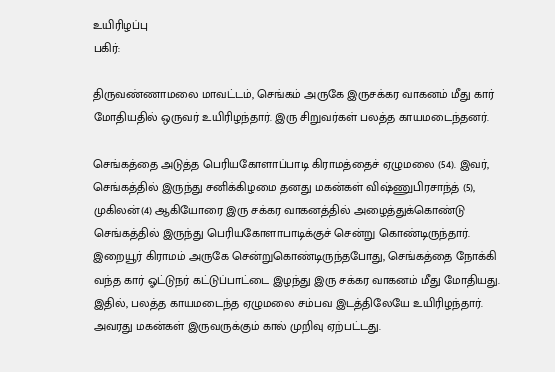உயிரிழப்பு
பகிர்:

திருவண்ணாமலை மாவட்டம், செங்கம் அருகே இருசக்கர வாகனம் மீது கார் மோதியதில் ஒருவர் உயிரிழந்தார். இரு சிறுவர்கள் பலத்த காயமடைந்தனர்.

செங்கத்தை அடுத்த பெரியகோளாப்பாடி கிராமத்தைச் ஏழுமலை (54). இவர், செங்கத்தில் இருந்து சனிக்கிழமை தனது மகன்கள் விஷ்ணுபிரசாந்த் (5), முகிலன்(4) ஆகியோரை இரு சக்கர வாகனத்தில் அழைத்துக்கொண்டு செங்கத்தில் இருந்து பெரியகோளாபாடிக்குச் சென்று கொண்டிருந்தார். இறையூர் கிராமம் அருகே சென்றுகொண்டிருந்தபோது, செங்கத்தை நோக்கி வந்த கார் ஓட்டுநர் கட்டுப்பாட்டை இழந்து இரு சக்கர வாகனம் மீது மோதியது. இதில், பலத்த காயமடைந்த ஏழுமலை சம்பவ இடத்திலேயே உயிரிழந்தார். அவரது மகன்கள் இருவருக்கும் கால் முறிவு ஏற்பட்டது.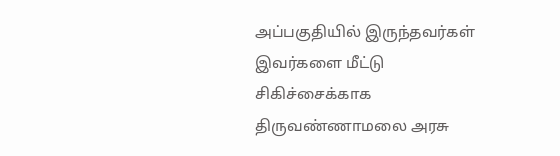அப்பகுதியில் இருந்தவர்கள் இவர்களை மீட்டு சிகிச்சைக்காக திருவண்ணாமலை அரசு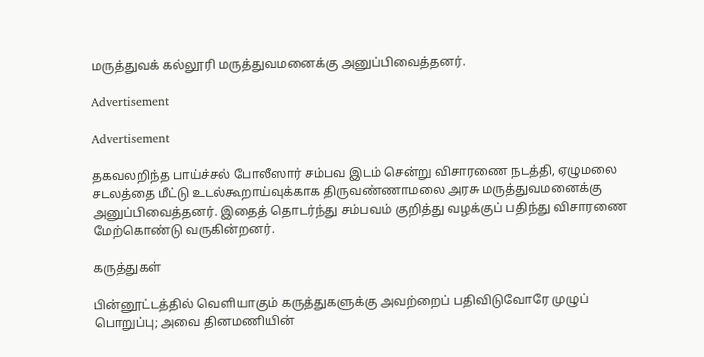மருத்துவக் கல்லூரி மருத்துவமனைக்கு அனுப்பிவைத்தனர்.

Advertisement

Advertisement

தகவலறிந்த பாய்ச்சல் போலீஸார் சம்பவ இடம் சென்று விசாரணை நடத்தி, ஏழுமலை சடலத்தை மீட்டு உடல்கூறாய்வுக்காக திருவண்ணாமலை அரசு மருத்துவமனைக்கு அனுப்பிவைத்தனர். இதைத் தொடர்ந்து சம்பவம் குறித்து வழக்குப் பதிந்து விசாரணை மேற்கொண்டு வருகின்றனர்.

கருத்துகள்

பின்னூட்டத்தில் வெளியாகும் கருத்துகளுக்கு அவற்றைப் பதிவிடுவோரே முழுப் பொறுப்பு; அவை தினமணியின்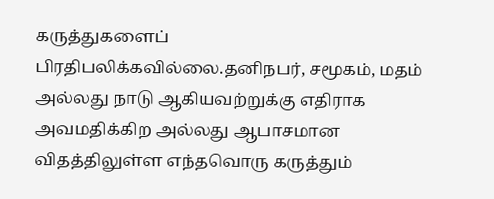கருத்துகளைப் பிரதிபலிக்கவில்லை.தனிநபர், சமூகம், மதம் அல்லது நாடு ஆகியவற்றுக்கு எதிராக அவமதிக்கிற அல்லது ஆபாசமான விதத்திலுள்ள எந்தவொரு கருத்தும்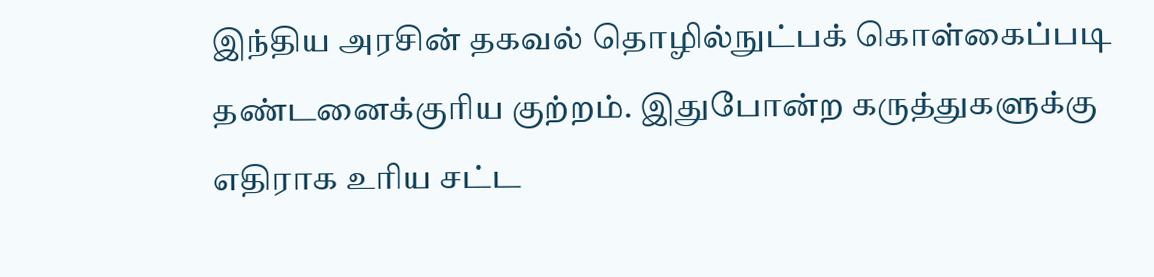இந்திய அரசின் தகவல் தொழில்நுட்பக் கொள்கைப்படி தண்டனைக்குரிய குற்றம். இதுபோன்ற கருத்துகளுக்கு எதிராக உரிய சட்ட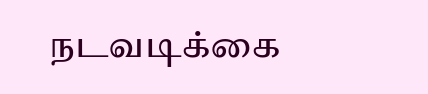நடவடிக்கை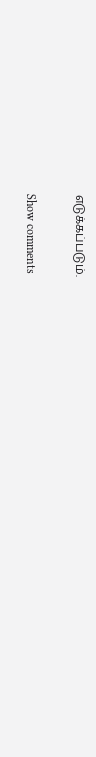எடுக்கப்படும்.

Show comments